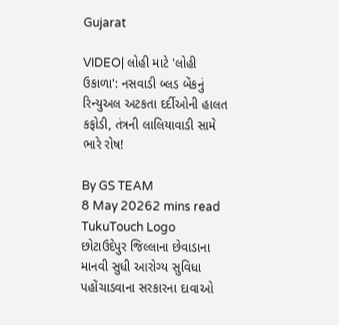Gujarat

VIDEO| લોહી માટે 'લોહી ઉકાળા': નસવાડી બ્લડ બેંકનું રિન્યુઅલ અટકતા દર્દીઓની હાલત કફોડી, તંત્રની લાલિયાવાડી સામે ભારે રોષ!

By GS TEAM
8 May 20262 mins read
TukuTouch Logo
છોટાઉદેપુર જિલ્લાના છેવાડાના માનવી સુધી આરોગ્ય સુવિધા પહોંચાડવાના સરકારના દાવાઓ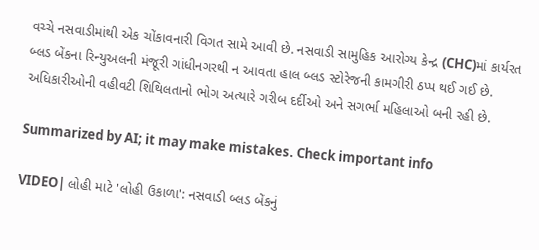વચ્ચે નસવાડીમાંથી એક ચોંકાવનારી વિગત સામે આવી છે. નસવાડી સામુહિક આરોગ્ય કેન્દ્ર (CHC)માં કાર્યરત બ્લડ બેંકના રિન્યુઅલની મંજૂરી ગાંધીનગરથી ન આવતા હાલ બ્લડ સ્ટોરેજની કામગીરી ઠપ્પ થઈ ગઈ છે. અધિકારીઓની વહીવટી શિથિલતાનો ભોગ અત્યારે ગરીબ દર્દીઓ અને સગર્ભા મહિલાઓ બની રહી છે.

Summarized by AI; it may make mistakes. Check important info

VIDEO| લોહી માટે 'લોહી ઉકાળા': નસવાડી બ્લડ બેંકનું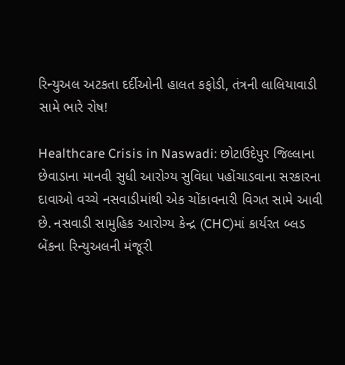રિન્યુઅલ અટકતા દર્દીઓની હાલત કફોડી, તંત્રની લાલિયાવાડી સામે ભારે રોષ!

Healthcare Crisis in Naswadi: છોટાઉદેપુર જિલ્લાના છેવાડાના માનવી સુધી આરોગ્ય સુવિધા પહોંચાડવાના સરકારના દાવાઓ વચ્ચે નસવાડીમાંથી એક ચોંકાવનારી વિગત સામે આવી છે. નસવાડી સામુહિક આરોગ્ય કેન્દ્ર (CHC)માં કાર્યરત બ્લડ બેંકના રિન્યુઅલની મંજૂરી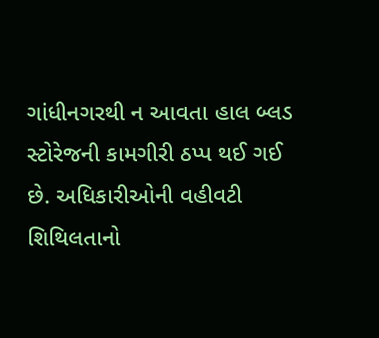ગાંધીનગરથી ન આવતા હાલ બ્લડ સ્ટોરેજની કામગીરી ઠપ્પ થઈ ગઈ છે. અધિકારીઓની વહીવટી શિથિલતાનો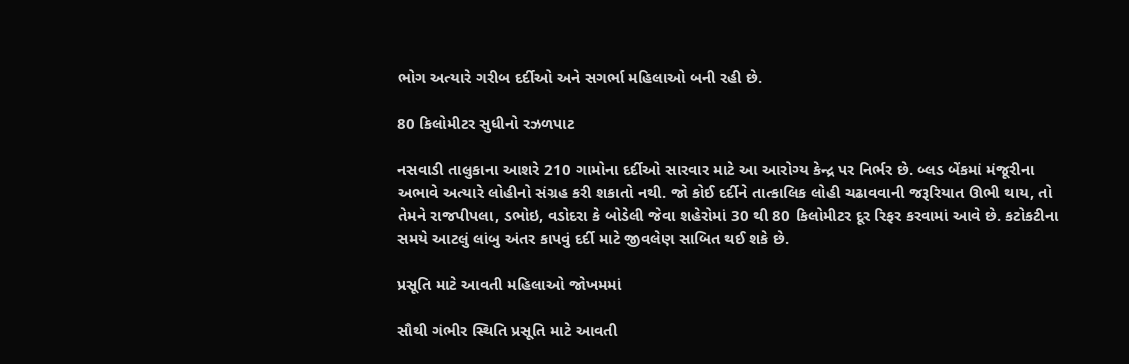ભોગ અત્યારે ગરીબ દર્દીઓ અને સગર્ભા મહિલાઓ બની રહી છે.

80 કિલોમીટર સુધીનો રઝળપાટ

નસવાડી તાલુકાના આશરે 210 ગામોના દર્દીઓ સારવાર માટે આ આરોગ્ય કેન્દ્ર પર નિર્ભર છે. બ્લડ બેંકમાં મંજૂરીના અભાવે અત્યારે લોહીનો સંગ્રહ કરી શકાતો નથી. જો કોઈ દર્દીને તાત્કાલિક લોહી ચઢાવવાની જરૂરિયાત ઊભી થાય, તો તેમને રાજપીપલા, ડભોઇ, વડોદરા કે બોડેલી જેવા શહેરોમાં 30 થી 80 કિલોમીટર દૂર રિફર કરવામાં આવે છે. કટોકટીના સમયે આટલું લાંબુ અંતર કાપવું દર્દી માટે જીવલેણ સાબિત થઈ શકે છે.

પ્રસૂતિ માટે આવતી મહિલાઓ જોખમમાં

સૌથી ગંભીર સ્થિતિ પ્રસૂતિ માટે આવતી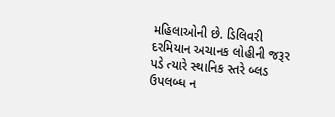મહિલાઓની છે. ડિલિવરી દરમિયાન અચાનક લોહીની જરૂર પડે ત્યારે સ્થાનિક સ્તરે બ્લડ ઉપલબ્ધ ન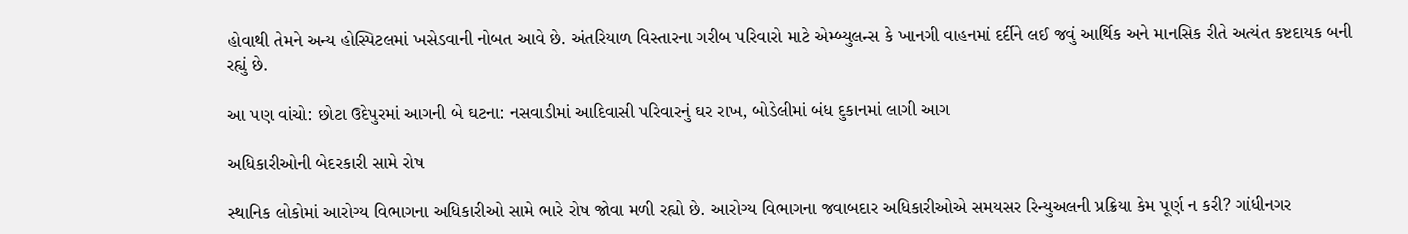હોવાથી તેમને અન્ય હોસ્પિટલમાં ખસેડવાની નોબત આવે છે. અંતરિયાળ વિસ્તારના ગરીબ પરિવારો માટે એમ્બ્યુલન્સ કે ખાનગી વાહનમાં દર્દીને લઈ જવું આર્થિક અને માનસિક રીતે અત્યંત કષ્ટદાયક બની રહ્યું છે.

આ પણ વાંચો: છોટા ઉદેપુરમાં આગની બે ઘટના: નસવાડીમાં આદિવાસી પરિવારનું ઘર રાખ, બોડેલીમાં બંધ દુકાનમાં લાગી આગ

અધિકારીઓની બેદરકારી સામે રોષ

સ્થાનિક લોકોમાં આરોગ્ય વિભાગના અધિકારીઓ સામે ભારે રોષ જોવા મળી રહ્યો છે. આરોગ્ય વિભાગના જવાબદાર અધિકારીઓએ સમયસર રિન્યુઅલની પ્રક્રિયા કેમ પૂર્ણ ન કરી? ગાંધીનગર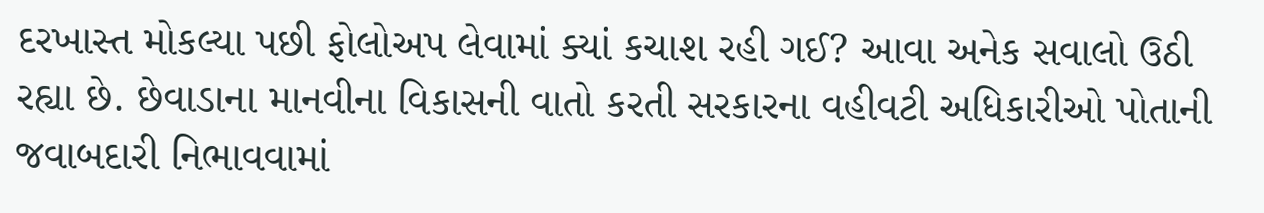દરખાસ્ત મોકલ્યા પછી ફોલોઅપ લેવામાં ક્યાં કચાશ રહી ગઈ? આવા અનેક સવાલો ઉઠી રહ્યા છે. છેવાડાના માનવીના વિકાસની વાતો કરતી સરકારના વહીવટી અધિકારીઓ પોતાની જવાબદારી નિભાવવામાં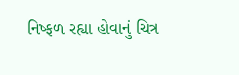નિષ્ફળ રહ્યા હોવાનું ચિત્ર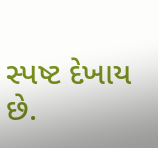સ્પષ્ટ દેખાય છે.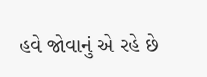હવે જોવાનું એ રહે છે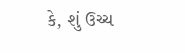કે, શું ઉચ્ચ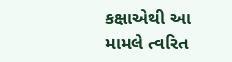કક્ષાએથી આ મામલે ત્વરિત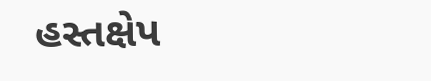હસ્તક્ષેપ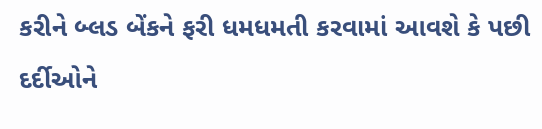કરીને બ્લડ બેંકને ફરી ધમધમતી કરવામાં આવશે કે પછી દર્દીઓને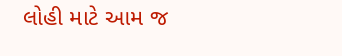લોહી માટે આમ જ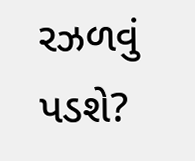રઝળવું પડશે?